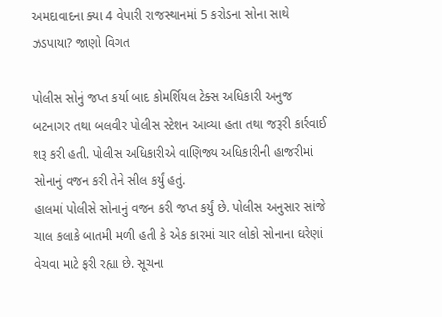અમદાવાદના ક્યા 4 વેપારી રાજસ્થાનમાં 5 કરોડના સોના સાથે ઝડપાયા? જાણો વિગત

પોલીસ સોનું જપ્ત કર્યા બાદ કોમર્શિયલ ટેક્સ અધિકારી અનુજ બટનાગર તથા બલવીર પોલીસ સ્ટેશન આવ્યા હતા તથા જરૂરી કાર્રવાઈ શરૂ કરી હતી. પોલીસ અધિકારીએ વાણિજ્ય અધિકારીની હાજરીમાં સોનાનું વજન કરી તેને સીલ કર્યું હતું.
હાલમાં પોલીસે સોનાનું વજન કરી જપ્ત કર્યું છે. પોલીસ અનુસાર સાંજે ચાલ કલાકે બાતમી મળી હતી કે એક કારમાં ચાર લોકો સોનાના ઘરેણાં વેચવા માટે ફરી રહ્યા છે. સૂચના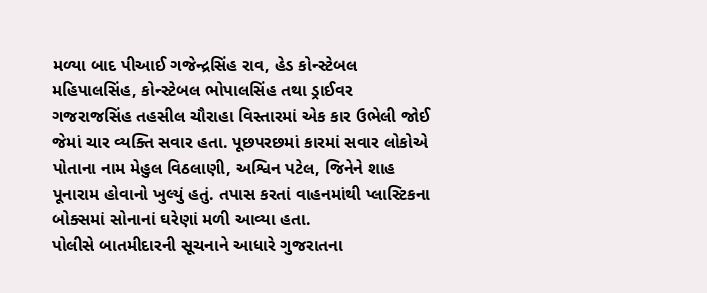મળ્યા બાદ પીઆઈ ગજેન્દ્રસિંહ રાવ, હેડ કોન્સ્ટેબલ મહિપાલસિંહ, કોન્સ્ટેબલ ભોપાલસિંહ તથા ડ્રાઈવર ગજરાજસિંહ તહસીલ ચૌરાહા વિસ્તારમાં એક કાર ઉભેલી જોઈ જેમાં ચાર વ્યક્તિ સવાર હતા. પૂછપરછમાં કારમાં સવાર લોકોએ પોતાના નામ મેહુલ વિઠલાણી, અશ્વિન પટેલ, જિનેને શાહ પૂનારામ હોવાનો ખુલ્યું હતું. તપાસ કરતાં વાહનમાંથી પ્લાસ્ટિકના બોક્સમાં સોનાનાં ઘરેણાં મળી આવ્યા હતા.
પોલીસે બાતમીદારની સૂચનાને આધારે ગુજરાતના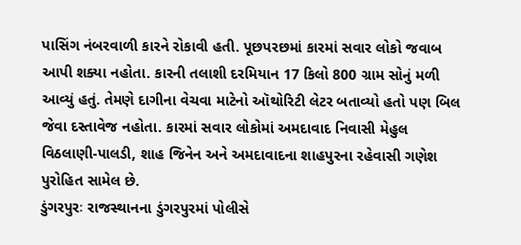પાસિંગ નંબરવાળી કારને રોકાવી હતી. પૂછપરછમાં કારમાં સવાર લોકો જવાબ આપી શક્યા નહોતા. કારની તલાશી દરમિયાન 17 કિલો 800 ગ્રામ સોનું મળી આવ્યું હતું. તેમણે દાગીના વેચવા માટેનો ઑથોરિટી લેટર બતાવ્યો હતો પણ બિલ જેવા દસ્તાવેજ નહોતા. કારમાં સવાર લોકોમાં અમદાવાદ નિવાસી મેહુલ વિઠલાણી-પાલડી, શાહ જિનેન અને અમદાવાદના શાહપુરના રહેવાસી ગણેશ પુરોહિત સામેલ છે.
ડુંગરપુરઃ રાજસ્થાનના ડુંગરપુરમાં પોલીસે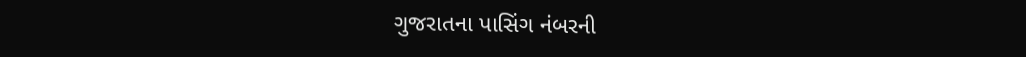ગુજરાતના પાસિંગ નંબરની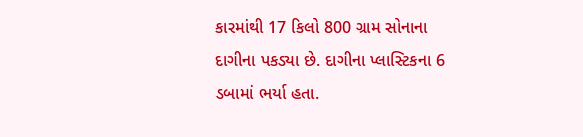કારમાંથી 17 કિલો 800 ગ્રામ સોનાના દાગીના પકડ્યા છે. દાગીના પ્લાસ્ટિકના 6 ડબામાં ભર્યા હતા.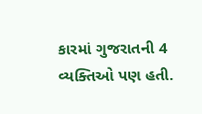કારમાં ગુજરાતની 4 વ્યક્તિઓ પણ હતી.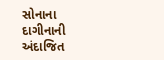સોનાના દાગીનાની અંદાજિત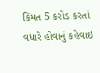કિંમત 5 કરોડ કરતાં વધારે હોવાનું કહેવાઇ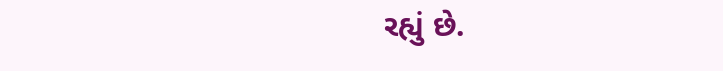રહ્યું છે.